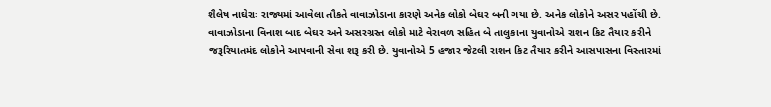શૈલેષ નાઘેરાઃ રાજ્યમાં આવેલા તૌકતે વાવાઝોડાના કારણે અનેક લોકો બેઘર બની ગયા છે. અનેક લોકોને અસર પહોંચી છે. વાવાઝોડાના વિનાશ બાદ બેઘર અને અસરગ્રસ્ત લોકો માટે વેરાવળ સહિત બે તાલુકાના યુવાનોએ રાશન કિટ તૈયાર કરીને જરૂરિયાતમંદ લોકોને આપવાની સેવા શરૂ કરી છે. યુવાનોએ 5 હજાર જેટલી રાશન કિટ તૈયાર કરીને આસપાસના વિસ્તારમાં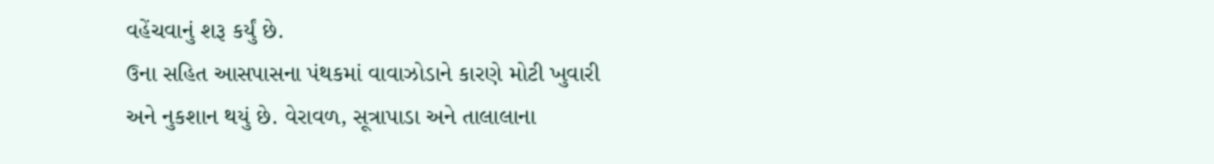વહેંચવાનું શરૂ કર્યું છે.
ઉના સહિત આસપાસના પંથકમાં વાવાઝોડાને કારણે મોટી ખુવારી અને નુકશાન થયું છે. વેરાવળ, સૂત્રાપાડા અને તાલાલાના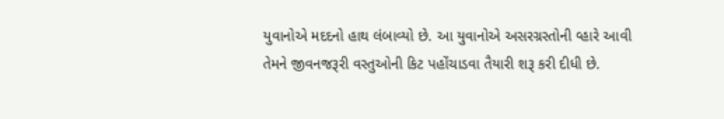યુવાનોએ મદદનો હાથ લંબાવ્યો છે. આ યુવાનોએ અસરગ્રસ્તોની વ્હારે આવી તેમને જીવનજરૂરી વસ્તુઓની કિટ પહોંચાડવા તૈયારી શરૂ કરી દીધી છે.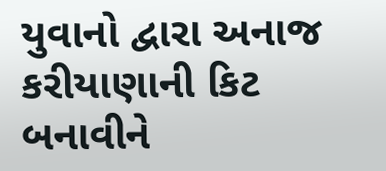યુવાનો દ્વારા અનાજ કરીયાણાની કિટ બનાવીને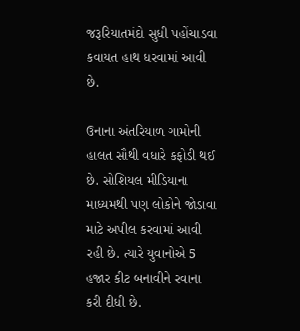જરૂરિયાતમંદો સુધી પહોંચાડવા કવાયત હાથ ધરવામાં આવી છે.

ઉનાના અંતરિયાળ ગામોની હાલત સૌથી વધારે કફોડી થઈ છે. સોશિયલ મીડિયાના માધ્યમથી પણ લોકોને જોડાવા માટે અપીલ કરવામાં આવી રહી છે. ત્યારે યુવાનોએ 5 હજાર કીટ બનાવીને રવાના કરી દીધી છે.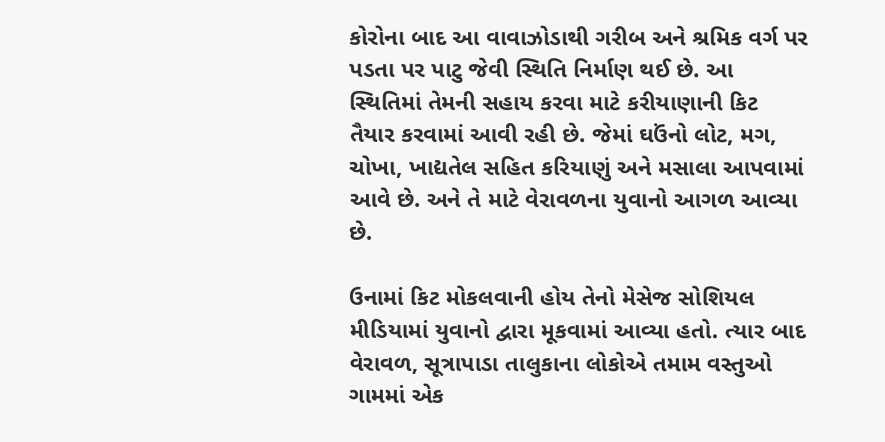કોરોના બાદ આ વાવાઝોડાથી ગરીબ અને શ્રમિક વર્ગ પર પડતા પર પાટુ જેવી સ્થિતિ નિર્માણ થઈ છે. આ સ્થિતિમાં તેમની સહાય કરવા માટે કરીયાણાની કિટ તૈયાર કરવામાં આવી રહી છે. જેમાં ઘઉંનો લોટ, મગ, ચોખા, ખાદ્યતેલ સહિત કરિયાણું અને મસાલા આપવામાં આવે છે. અને તે માટે વેરાવળના યુવાનો આગળ આવ્યા છે.

ઉનામાં કિટ મોકલવાની હોય તેનો મેસેજ સોશિયલ મીડિયામાં યુવાનો દ્વારા મૂકવામાં આવ્યા હતો. ત્યાર બાદ વેરાવળ, સૂત્રાપાડા તાલુકાના લોકોએ તમામ વસ્તુઓ ગામમાં એક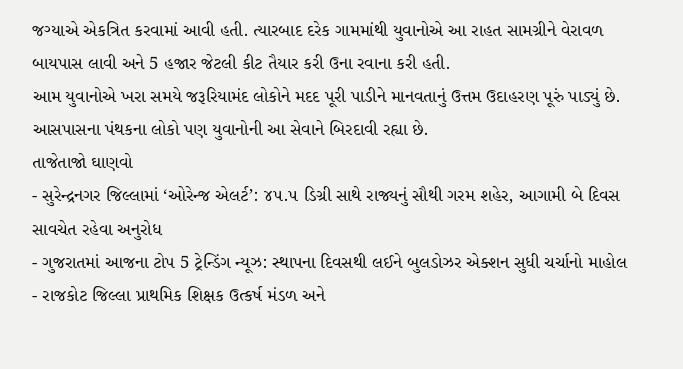જગ્યાએ એકત્રિત કરવામાં આવી હતી. ત્યારબાદ દરેક ગામમાંથી યુવાનોએ આ રાહત સામગ્રીને વેરાવળ બાયપાસ લાવી અને 5 હજાર જેટલી કીટ તૈયાર કરી ઉના રવાના કરી હતી.
આમ યુવાનોએ ખરા સમયે જરૂરિયામંદ લોકોને મદદ પૂરી પાડીને માનવતાનું ઉત્તમ ઉદાહરણ પૂરું પાડ્યું છે. આસપાસના પંથકના લોકો પણ યુવાનોની આ સેવાને બિરદાવી રહ્યા છે.
તાજેતાજો ઘાણવો
- સુરેન્દ્રનગર જિલ્લામાં ‘ઓરેન્જ એલર્ટ’: ૪૫.૫ ડિગ્રી સાથે રાજ્યનું સૌથી ગરમ શહેર, આગામી બે દિવસ સાવચેત રહેવા અનુરોધ
- ગુજરાતમાં આજના ટોપ 5 ટ્રેન્ડિંગ ન્યૂઝ: સ્થાપના દિવસથી લઈને બુલડોઝર એક્શન સુધી ચર્ચાનો માહોલ
- રાજકોટ જિલ્લા પ્રાથમિક શિક્ષક ઉત્કર્ષ મંડળ અને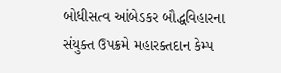બોધીસત્વ આંબેડકર બૌદ્ધવિહારના સંયુક્ત ઉપક્રમે મહારક્તદાન કેમ્પ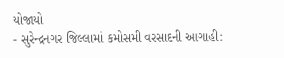યોજાયો
- સુરેન્દ્રનગર જિલ્લામાં કમોસમી વરસાદની આગાહી: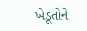ખેડૂતોને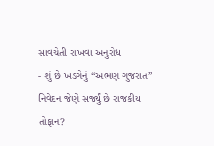સાવચેતી રાખવા અનુરોધ
- શું છે ખડગેનું “અભણ ગુજરાત” નિવેદન જેણે સર્જ્યું છે રાજકીય તોફાન?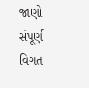જાણો સંપૂર્ણ વિગત